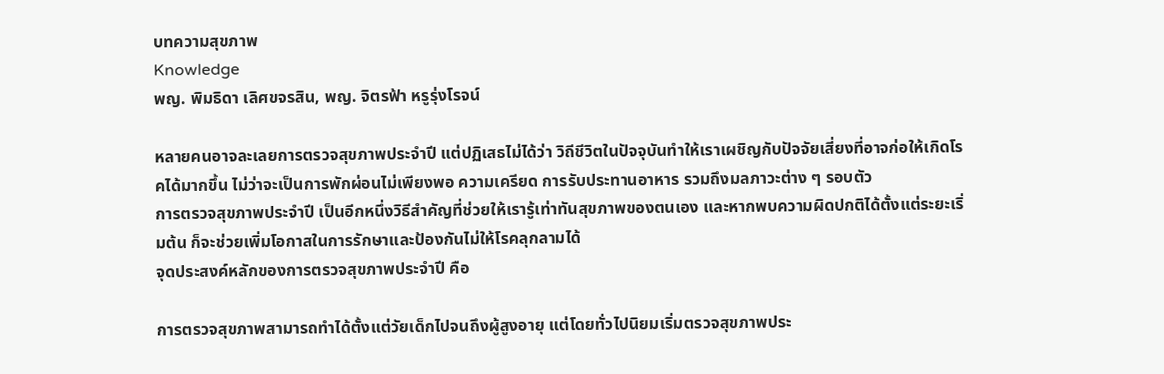บทความสุขภาพ
Knowledge
พญ. พิมธิดา เลิศขจรสิน, พญ. จิตรฟ้า หรูรุ่งโรจน์

หลายคนอาจละเลยการตรวจสุขภาพประจำปี แต่ปฏิเสธไม่ได้ว่า วิถีชีวิตในปัจจุบันทำให้เราเผชิญกับปัจจัยเสี่ยงที่อาจก่อให้เกิดโรคได้มากขึ้น ไม่ว่าจะเป็นการพักผ่อนไม่เพียงพอ ความเครียด การรับประทานอาหาร รวมถึงมลภาวะต่าง ๆ รอบตัว
การตรวจสุขภาพประจำปี เป็นอีกหนึ่งวิธีสำคัญที่ช่วยให้เรารู้เท่าทันสุขภาพของตนเอง และหากพบความผิดปกติได้ตั้งแต่ระยะเริ่มต้น ก็จะช่วยเพิ่มโอกาสในการรักษาและป้องกันไม่ให้โรคลุกลามได้
จุดประสงค์หลักของการตรวจสุขภาพประจำปี คือ

การตรวจสุขภาพสามารถทำได้ตั้งแต่วัยเด็กไปจนถึงผู้สูงอายุ แต่โดยทั่วไปนิยมเริ่มตรวจสุขภาพประ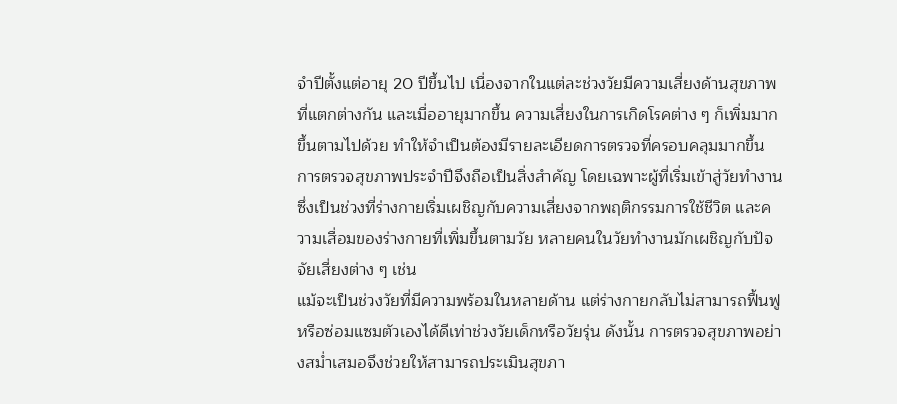จำปีตั้งแต่อายุ 20 ปีขึ้นไป เนื่องจากในแต่ละช่วงวัยมีความเสี่ยงด้านสุขภาพที่แตกต่างกัน และเมื่ออายุมากขึ้น ความเสี่ยงในการเกิดโรคต่าง ๆ ก็เพิ่มมากขึ้นตามไปด้วย ทำให้จำเป็นต้องมีรายละเอียดการตรวจที่ครอบคลุมมากขึ้น
การตรวจสุขภาพประจำปีจึงถือเป็นสิ่งสำคัญ โดยเฉพาะผู้ที่เริ่มเข้าสู่วัยทำงาน ซึ่งเป็นช่วงที่ร่างกายเริ่มเผชิญกับความเสี่ยงจากพฤติกรรมการใช้ชีวิต และความเสื่อมของร่างกายที่เพิ่มขึ้นตามวัย หลายคนในวัยทำงานมักเผชิญกับปัจจัยเสี่ยงต่าง ๆ เช่น
แม้จะเป็นช่วงวัยที่มีความพร้อมในหลายด้าน แต่ร่างกายกลับไม่สามารถฟื้นฟูหรือซ่อมแซมตัวเองได้ดีเท่าช่วงวัยเด็กหรือวัยรุ่น ดังนั้น การตรวจสุขภาพอย่างสม่ำเสมอจึงช่วยให้สามารถประเมินสุขภา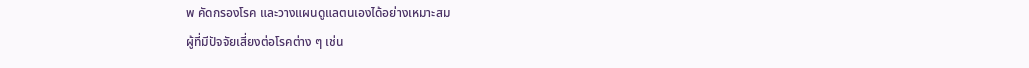พ คัดกรองโรค และวางแผนดูแลตนเองได้อย่างเหมาะสม
ผู้ที่มีปัจจัยเสี่ยงต่อโรคต่าง ๆ เช่น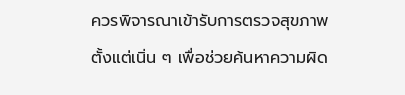ควรพิจารณาเข้ารับการตรวจสุขภาพตั้งแต่เนิ่น ๆ เพื่อช่วยค้นหาความผิด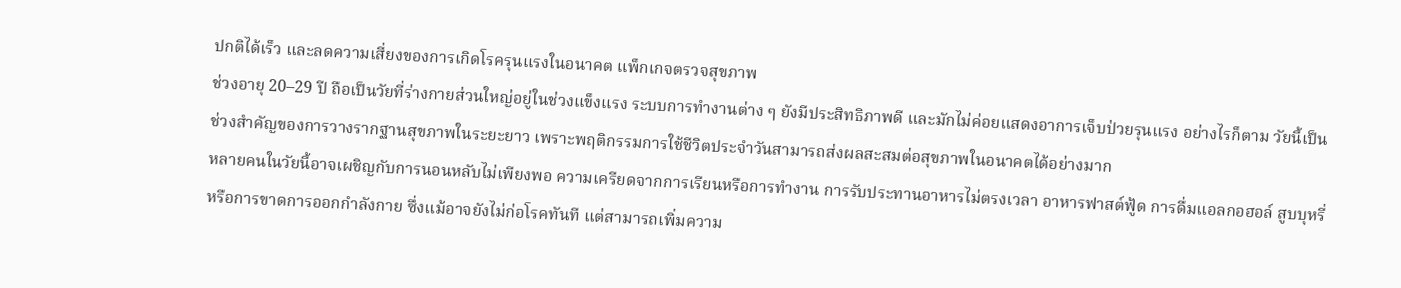ปกติได้เร็ว และลดความเสี่ยงของการเกิดโรครุนแรงในอนาคต แพ็กเกจตรวจสุขภาพ
ช่วงอายุ 20–29 ปี ถือเป็นวัยที่ร่างกายส่วนใหญ่อยู่ในช่วงแข็งแรง ระบบการทำงานต่าง ๆ ยังมีประสิทธิภาพดี และมักไม่ค่อยแสดงอาการเจ็บป่วยรุนแรง อย่างไรก็ตาม วัยนี้เป็นช่วงสำคัญของการวางรากฐานสุขภาพในระยะยาว เพราะพฤติกรรมการใช้ชีวิตประจำวันสามารถส่งผลสะสมต่อสุขภาพในอนาคตได้อย่างมาก
หลายคนในวัยนี้อาจเผชิญกับการนอนหลับไม่เพียงพอ ความเครียดจากการเรียนหรือการทำงาน การรับประทานอาหารไม่ตรงเวลา อาหารฟาสต์ฟู้ด การดื่มแอลกอฮอล์ สูบบุหรี่ หรือการขาดการออกกำลังกาย ซึ่งแม้อาจยังไม่ก่อโรคทันที แต่สามารถเพิ่มความ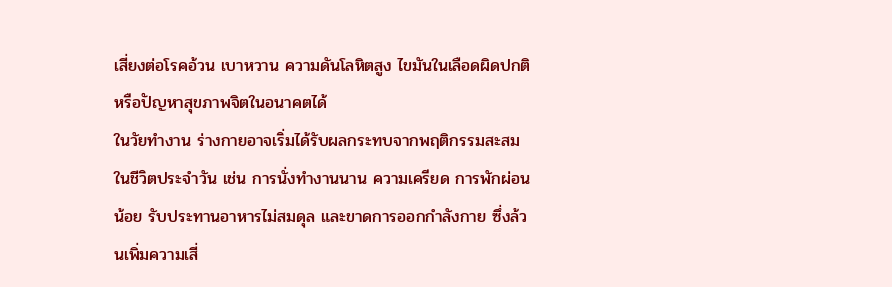เสี่ยงต่อโรคอ้วน เบาหวาน ความดันโลหิตสูง ไขมันในเลือดผิดปกติ หรือปัญหาสุขภาพจิตในอนาคตได้
ในวัยทำงาน ร่างกายอาจเริ่มได้รับผลกระทบจากพฤติกรรมสะสมในชีวิตประจำวัน เช่น การนั่งทำงานนาน ความเครียด การพักผ่อนน้อย รับประทานอาหารไม่สมดุล และขาดการออกกำลังกาย ซึ่งล้วนเพิ่มความเสี่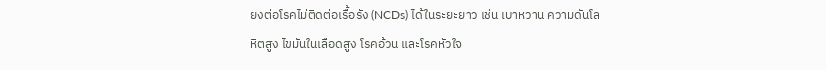ยงต่อโรคไม่ติดต่อเรื้อรัง (NCDs) ได้ในระยะยาว เช่น เบาหวาน ความดันโลหิตสูง ไขมันในเลือดสูง โรคอ้วน และโรคหัวใจ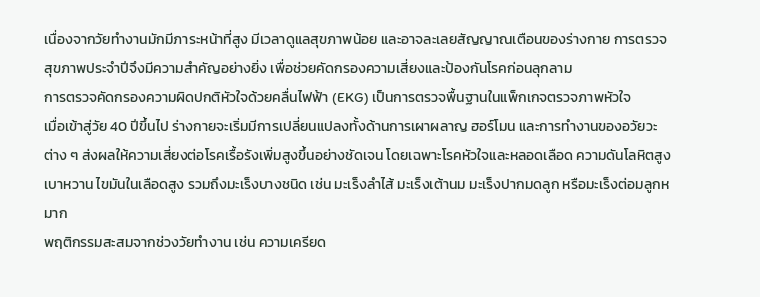เนื่องจากวัยทำงานมักมีภาระหน้าที่สูง มีเวลาดูแลสุขภาพน้อย และอาจละเลยสัญญาณเตือนของร่างกาย การตรวจสุขภาพประจำปีจึงมีความสำคัญอย่างยิ่ง เพื่อช่วยคัดกรองความเสี่ยงและป้องกันโรคก่อนลุกลาม
การตรวจคัดกรองความผิดปกติหัวใจด้วยคลื่นไฟฟ้า (EKG) เป็นการตรวจพื้นฐานในแพ็กเกจตรวจภาพหัวใจ
เมื่อเข้าสู่วัย 40 ปีขึ้นไป ร่างกายจะเริ่มมีการเปลี่ยนแปลงทั้งด้านการเผาผลาญ ฮอร์โมน และการทำงานของอวัยวะต่าง ๆ ส่งผลให้ความเสี่ยงต่อโรคเรื้อรังเพิ่มสูงขึ้นอย่างชัดเจน โดยเฉพาะโรคหัวใจและหลอดเลือด ความดันโลหิตสูง เบาหวาน ไขมันในเลือดสูง รวมถึงมะเร็งบางชนิด เช่น มะเร็งลำไส้ มะเร็งเต้านม มะเร็งปากมดลูก หรือมะเร็งต่อมลูกหมาก
พฤติกรรมสะสมจากช่วงวัยทำงาน เช่น ความเครียด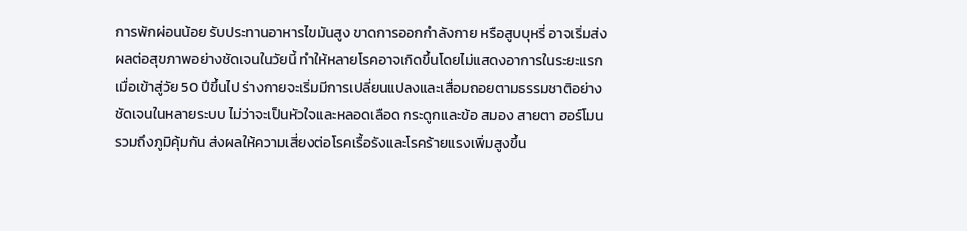การพักผ่อนน้อย รับประทานอาหารไขมันสูง ขาดการออกกำลังกาย หรือสูบบุหรี่ อาจเริ่มส่งผลต่อสุขภาพอย่างชัดเจนในวัยนี้ ทำให้หลายโรคอาจเกิดขึ้นโดยไม่แสดงอาการในระยะแรก
เมื่อเข้าสู่วัย 50 ปีขึ้นไป ร่างกายจะเริ่มมีการเปลี่ยนแปลงและเสื่อมถอยตามธรรมชาติอย่างชัดเจนในหลายระบบ ไม่ว่าจะเป็นหัวใจและหลอดเลือด กระดูกและข้อ สมอง สายตา ฮอร์โมน รวมถึงภูมิคุ้มกัน ส่งผลให้ความเสี่ยงต่อโรคเรื้อรังและโรคร้ายแรงเพิ่มสูงขึ้น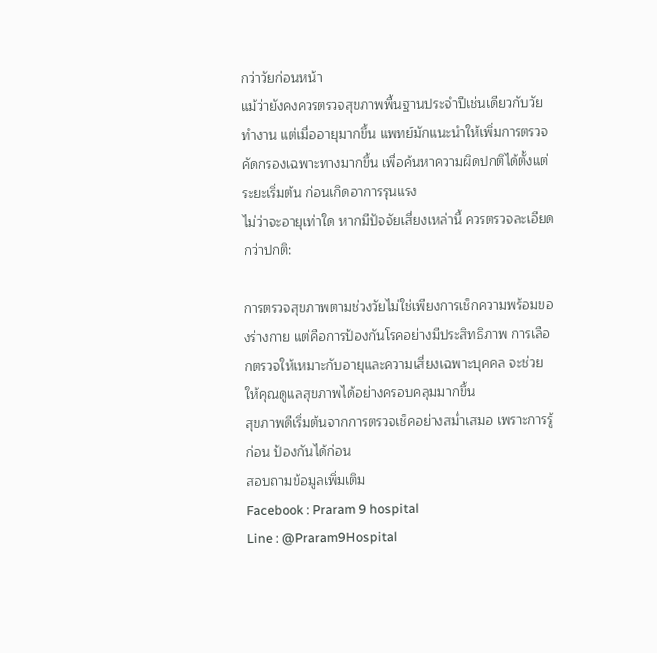กว่าวัยก่อนหน้า
แม้ว่ายังคงควรตรวจสุขภาพพื้นฐานประจำปีเช่นเดียวกับวัยทำงาน แต่เมื่ออายุมากขึ้น แพทย์มักแนะนำให้เพิ่มการตรวจคัดกรองเฉพาะทางมากขึ้น เพื่อค้นหาความผิดปกติได้ตั้งแต่ระยะเริ่มต้น ก่อนเกิดอาการรุนแรง
ไม่ว่าจะอายุเท่าใด หากมีปัจจัยเสี่ยงเหล่านี้ ควรตรวจละเอียดกว่าปกติ:

การตรวจสุขภาพตามช่วงวัยไม่ใช่เพียงการเช็กความพร้อมของร่างกาย แต่คือการป้องกันโรคอย่างมีประสิทธิภาพ การเลือกตรวจให้เหมาะกับอายุและความเสี่ยงเฉพาะบุคคล จะช่วยให้คุณดูแลสุขภาพได้อย่างครอบคลุมมากขึ้น
สุขภาพดีเริ่มต้นจากการตรวจเช็คอย่างสม่ำเสมอ เพราะการรู้ก่อน ป้องกันได้ก่อน
สอบถามข้อมูลเพิ่มเติม
Facebook : Praram 9 hospital
Line : @Praram9Hospital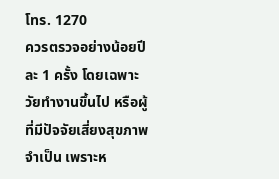โทร. 1270
ควรตรวจอย่างน้อยปีละ 1 ครั้ง โดยเฉพาะวัยทำงานขึ้นไป หรือผู้ที่มีปัจจัยเสี่ยงสุขภาพ
จำเป็น เพราะห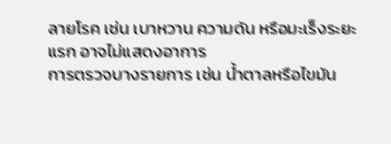ลายโรค เช่น เบาหวาน ความดัน หรือมะเร็งระยะแรก อาจไม่แสดงอาการ
การตรวจบางรายการ เช่น น้ำตาลหรือไขมัน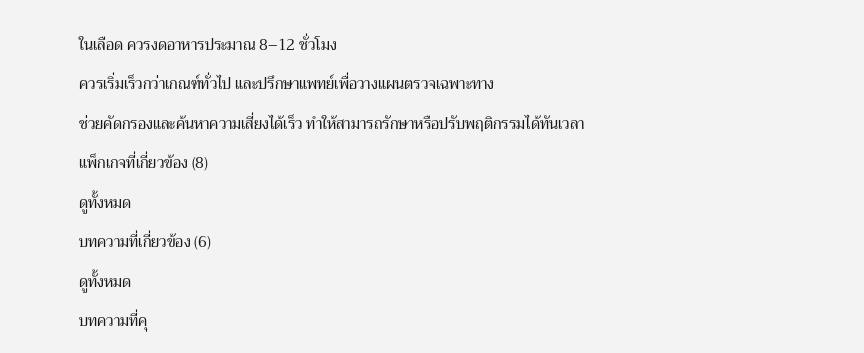ในเลือด ควรงดอาหารประมาณ 8–12 ชั่วโมง
ควรเริ่มเร็วกว่าเกณฑ์ทั่วไป และปรึกษาแพทย์เพื่อวางแผนตรวจเฉพาะทาง
ช่วยคัดกรองและค้นหาความเสี่ยงได้เร็ว ทำให้สามารถรักษาหรือปรับพฤติกรรมได้ทันเวลา
แพ็กเกจที่เกี่ยวข้อง (8)
ดูทั้งหมด
บทความที่เกี่ยวข้อง (6)
ดูทั้งหมด
บทความที่คุ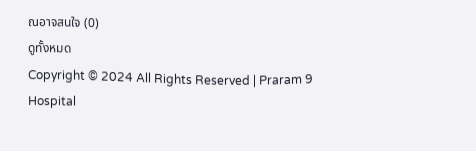ณอาจสนใจ (0)
ดูทั้งหมด
Copyright © 2024 All Rights Reserved | Praram 9 Hospital